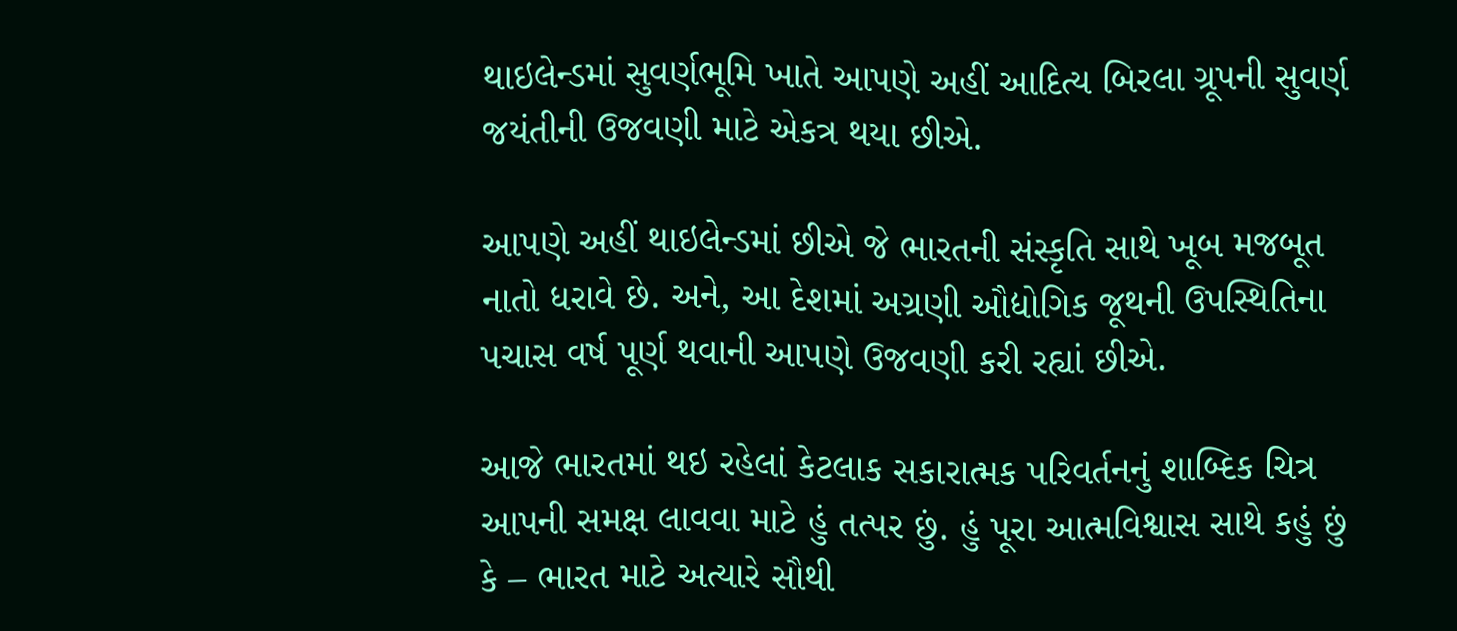થાઇલેન્ડમાં સુવર્ણભૂમિ ખાતે આપણે અહીં આદિત્ય બિરલા ગ્રૂપની સુવર્ણ જયંતીની ઉજવણી માટે એકત્ર થયા છીએ.

આપણે અહીં થાઇલેન્ડમાં છીએ જે ભારતની સંસ્કૃતિ સાથે ખૂબ મજબૂત નાતો ધરાવે છે. અને, આ દેશમાં અગ્રણી ઔદ્યોગિક જૂથની ઉપસ્થિતિના પચાસ વર્ષ પૂર્ણ થવાની આપણે ઉજવણી કરી રહ્યાં છીએ.

આજે ભારતમાં થઇ રહેલાં કેટલાક સકારાત્મક પરિવર્તનનું શાબ્દિક ચિત્ર આપની સમક્ષ લાવવા માટે હું તત્પર છું. હું પૂરા આત્મવિશ્વાસ સાથે કહું છું કે – ભારત માટે અત્યારે સૌથી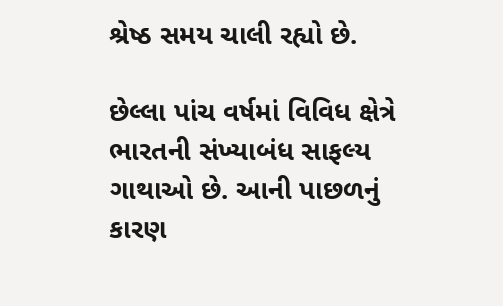શ્રેષ્ઠ સમય ચાલી રહ્યો છે.

છેલ્લા પાંચ વર્ષમાં વિવિધ ક્ષેત્રે ભારતની સંખ્યાબંધ સાફલ્ય ગાથાઓ છે. આની પાછળનું કારણ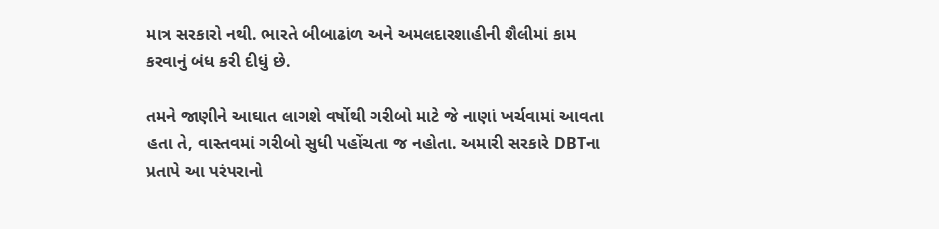માત્ર સરકારો નથી. ભારતે બીબાઢાંળ અને અમલદારશાહીની શૈલીમાં કામ કરવાનું બંધ કરી દીધું છે.

તમને જાણીને આઘાત લાગશે વર્ષોથી ગરીબો માટે જે નાણાં ખર્ચવામાં આવતા હતા તે, વાસ્તવમાં ગરીબો સુધી પહોંચતા જ નહોતા. અમારી સરકારે DBTના પ્રતાપે આ પરંપરાનો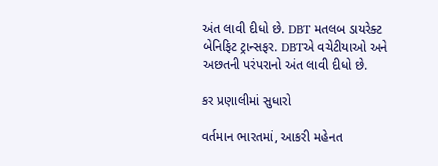અંત લાવી દીધો છે. DBT મતલબ ડાયરેક્ટ બેનિફિટ ટ્રાન્સફર. DBTએ વચેટીયાઓ અને અછતની પરંપરાનો અંત લાવી દીધો છે.

કર પ્રણાલીમાં સુધારો

વર્તમાન ભારતમાં, આકરી મહેનત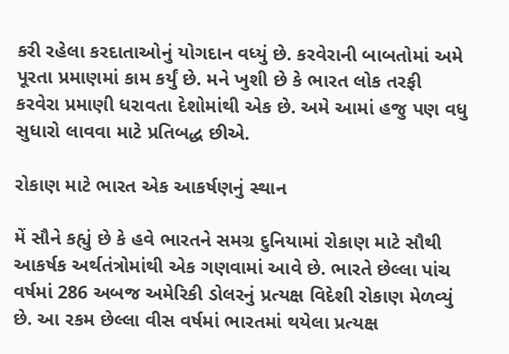કરી રહેલા કરદાતાઓનું યોગદાન વધ્યું છે. કરવેરાની બાબતોમાં અમે પૂરતા પ્રમાણમાં કામ કર્યું છે. મને ખુશી છે કે ભારત લોક તરફી કરવેરા પ્રમાણી ધરાવતા દેશોમાંથી એક છે. અમે આમાં હજુ પણ વધુ સુધારો લાવવા માટે પ્રતિબદ્ધ છીએ.

રોકાણ માટે ભારત એક આકર્ષણનું સ્થાન

મેં સૌને કહ્યું છે કે હવે ભારતને સમગ્ર દુનિયામાં રોકાણ માટે સૌથી આકર્ષક અર્થતંત્રોમાંથી એક ગણવામાં આવે છે. ભારતે છેલ્લા પાંચ વર્ષમાં 286 અબજ અમેરિકી ડોલરનું પ્રત્યક્ષ વિદેશી રોકાણ મેળવ્યું છે. આ રકમ છેલ્લા વીસ વર્ષમાં ભારતમાં થયેલા પ્રત્યક્ષ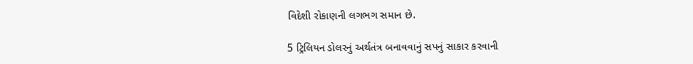વિદેશી રોકાણની લગભગ સમાન છે.

5 ટ્રિલિયન ડોલરનું અર્થતંત્ર બનાવવાનું સપનું સાકાર કરવાની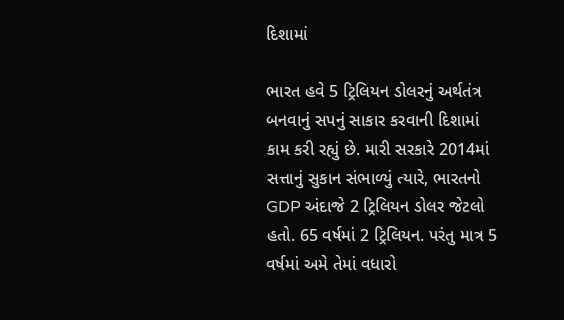દિશામાં

ભારત હવે 5 ટ્રિલિયન ડોલરનું અર્થતંત્ર બનવાનું સપનું સાકાર કરવાની દિશામાં કામ કરી રહ્યું છે. મારી સરકારે 2014માં સત્તાનું સુકાન સંભાળ્યું ત્યારે, ભારતનો GDP અંદાજે 2 ટ્રિલિયન ડોલર જેટલો હતો. 65 વર્ષમાં 2 ટ્રિલિયન. પરંતુ માત્ર 5 વર્ષમાં અમે તેમાં વધારો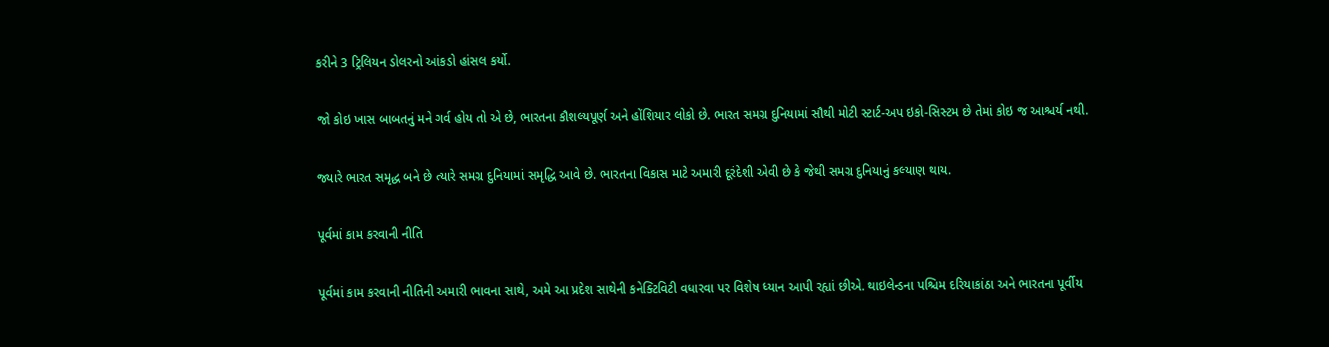કરીને 3 ટ્રિલિયન ડોલરનો આંકડો હાંસલ કર્યો.

જો કોઇ ખાસ બાબતનું મને ગર્વ હોય તો એ છે, ભારતના કૌશલ્યપૂર્ણ અને હોંશિયાર લોકો છે. ભારત સમગ્ર દુનિયામાં સૌથી મોટી સ્ટાર્ટ-અપ ઇકો-સિસ્ટમ છે તેમાં કોઇ જ આશ્ચર્ય નથી.

જ્યારે ભારત સમૃદ્ધ બને છે ત્યારે સમગ્ર દુનિયામાં સમૃદ્ધિ આવે છે. ભારતના વિકાસ માટે અમારી દૂરંદેશી એવી છે કે જેથી સમગ્ર દુનિયાનું કલ્યાણ થાય.

પૂર્વમાં કામ કરવાની નીતિ

પૂર્વમાં કામ કરવાની નીતિની અમારી ભાવના સાથે, અમે આ પ્રદેશ સાથેની કનેક્ટિવિટી વધારવા પર વિશેષ ધ્યાન આપી રહ્યાં છીએ. થાઇલેન્ડના પશ્ચિમ દરિયાકાંઠા અને ભારતના પૂર્વીય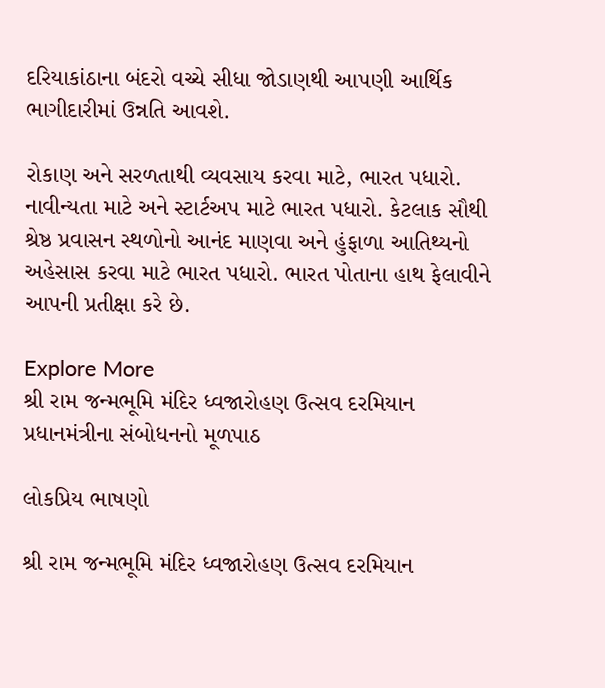દરિયાકાંઠાના બંદરો વચ્ચે સીધા જોડાણથી આપણી આર્થિક ભાગીદારીમાં ઉન્નતિ આવશે.

રોકાણ અને સરળતાથી વ્યવસાય કરવા માટે, ભારત પધારો. નાવીન્યતા માટે અને સ્ટાર્ટઅપ માટે ભારત પધારો. કેટલાક સૌથી શ્રેષ્ઠ પ્રવાસન સ્થળોનો આનંદ માણવા અને હુંફાળા આતિથ્યનો અહેસાસ કરવા માટે ભારત પધારો. ભારત પોતાના હાથ ફેલાવીને આપની પ્રતીક્ષા કરે છે.

Explore More
શ્રી રામ જન્મભૂમિ મંદિર ધ્વજારોહણ ઉત્સવ દરમિયાન પ્રધાનમંત્રીના સંબોધનનો મૂળપાઠ

લોકપ્રિય ભાષણો

શ્રી રામ જન્મભૂમિ મંદિર ધ્વજારોહણ ઉત્સવ દરમિયાન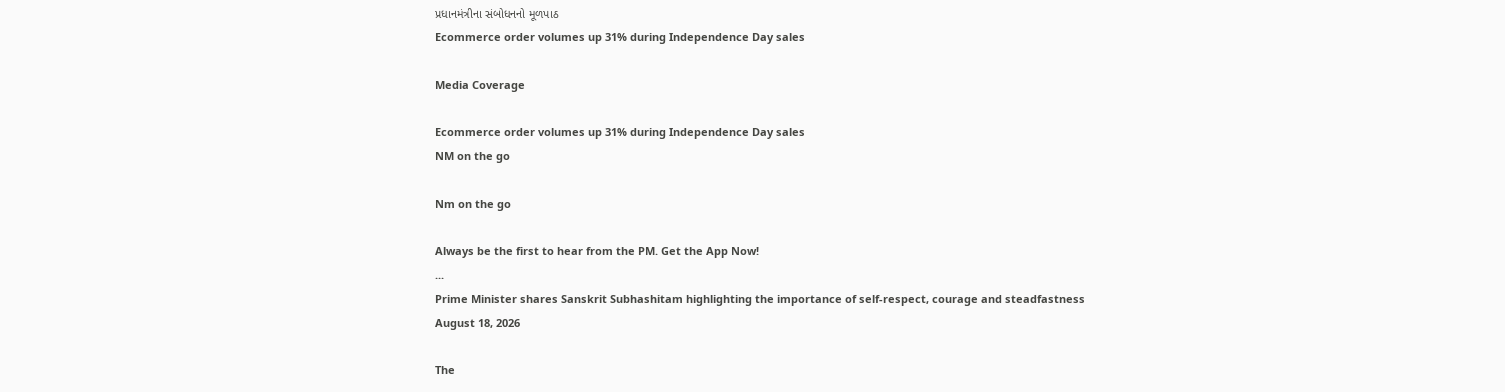પ્રધાનમંત્રીના સંબોધનનો મૂળપાઠ
Ecommerce order volumes up 31% during Independence Day sales

Media Coverage

Ecommerce order volumes up 31% during Independence Day sales
NM on the go

Nm on the go

Always be the first to hear from the PM. Get the App Now!
...
Prime Minister shares Sanskrit Subhashitam highlighting the importance of self-respect, courage and steadfastness
August 18, 2026

The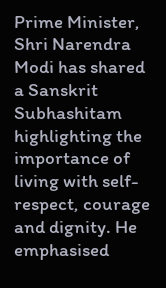Prime Minister, Shri Narendra Modi has shared a Sanskrit Subhashitam highlighting the importance of living with self-respect, courage and dignity. He emphasised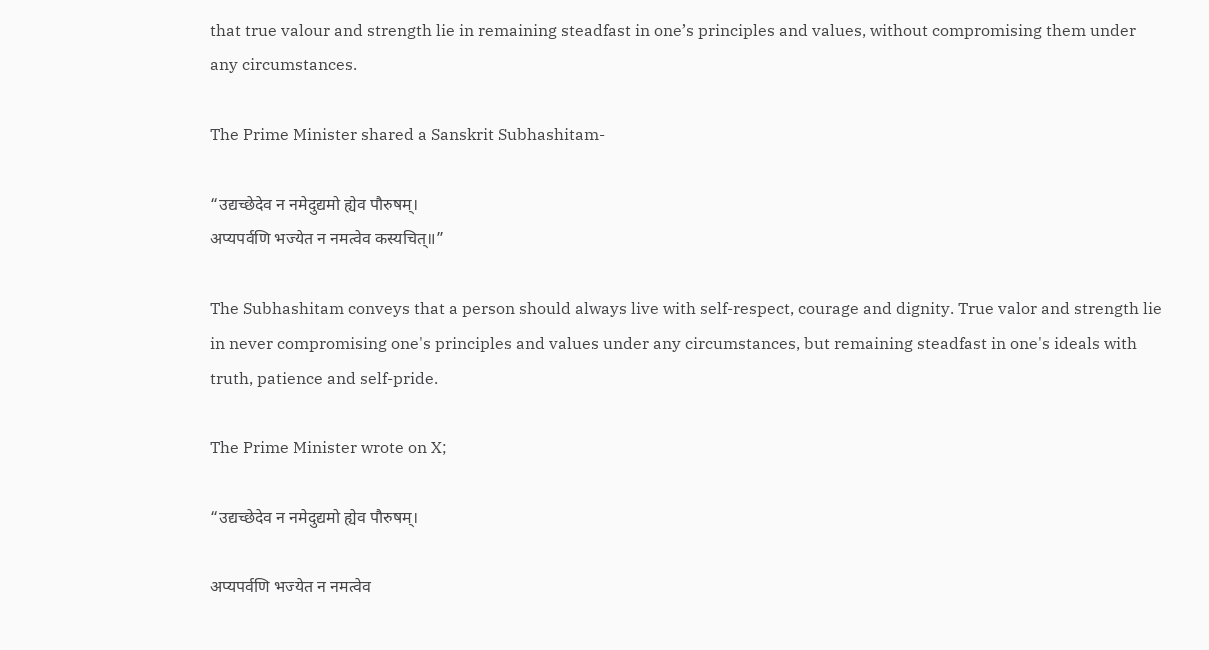that true valour and strength lie in remaining steadfast in one’s principles and values, without compromising them under any circumstances.

The Prime Minister shared a Sanskrit Subhashitam-

“उद्यच्छेदेव न नमेदुद्यमो ह्येव पौरुषम्।
अप्यपर्वणि भज्येत न नमत्वेव कस्यचित्॥”

The Subhashitam conveys that a person should always live with self-respect, courage and dignity. True valor and strength lie in never compromising one's principles and values under any circumstances, but remaining steadfast in one's ideals with truth, patience and self-pride.

The Prime Minister wrote on X;

“उद्यच्छेदेव न नमेदुद्यमो ह्येव पौरुषम्।

अप्यपर्वणि भज्येत न नमत्वेव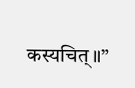कस्यचित्॥”